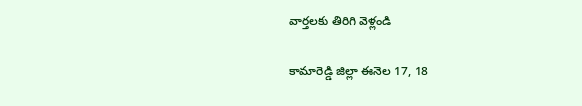వార్తలకు తిరిగి వెళ్లండి

కామారెడ్డి జిల్లా ఈనెల 17, 18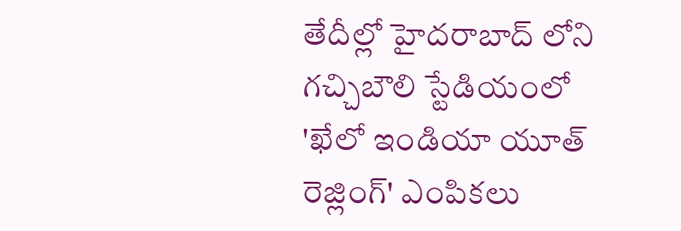తేదీల్లో హైదరాబాద్ లోని గచ్చిబౌలి స్టేడియంలో 'ఖేలో ఇండియా యూత్ రెజ్లింగ్' ఎంపికలు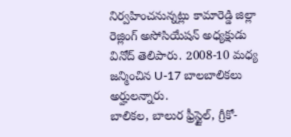నిర్వహించనున్నట్లు కామారెడ్డి జిల్లా రెజ్లింగ్ అసోసియేషన్ అధ్యక్షుడు వినోద్ తెలిపారు. 2008-10 మధ్య జన్మించిన U-17 బాలబాలికలు అర్హులన్నారు.
బాలికల, బాలుర ఫ్రీస్టైల్, గ్రీకో-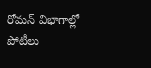రోమన్ విభాగాల్లో పోటీలు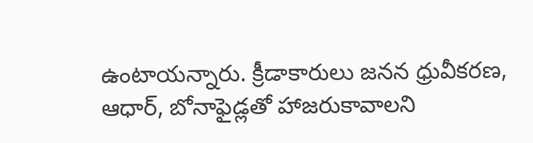ఉంటాయన్నారు. క్రీడాకారులు జనన ధ్రువీకరణ, ఆధార్, బోనాఫైడ్లతో హాజరుకావాలని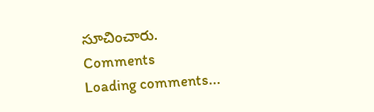సూచించారు.
Comments
Loading comments...